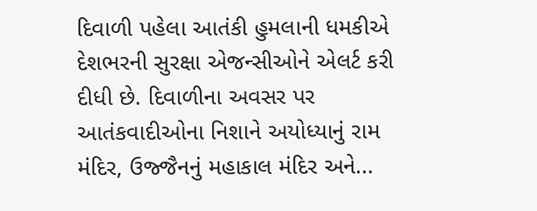દિવાળી પહેલા આતંકી હુમલાની ધમકીએ દેશભરની સુરક્ષા એજન્સીઓને એલર્ટ કરી દીધી છે. દિવાળીના અવસર પર આતંકવાદીઓના નિશાને અયોધ્યાનું રામ મંદિર, ઉજ્જૈનનું મહાકાલ મંદિર અને...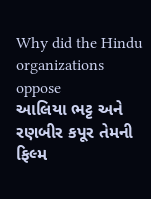Why did the Hindu organizations oppose
આલિયા ભટ્ટ અને રણબીર કપૂર તેમની ફિલ્મ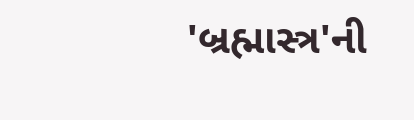'બ્રહ્માસ્ત્ર'ની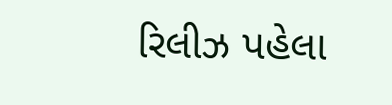રિલીઝ પહેલા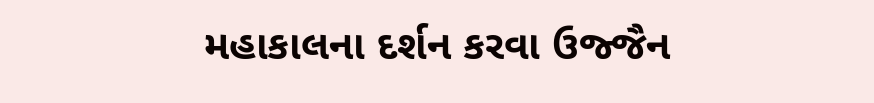મહાકાલના દર્શન કરવા ઉજ્જૈન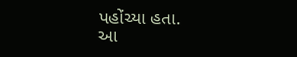પહોંચ્યા હતા.
આ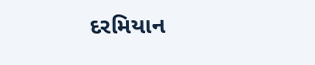દરમિયાન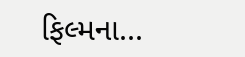ફિલ્મના...